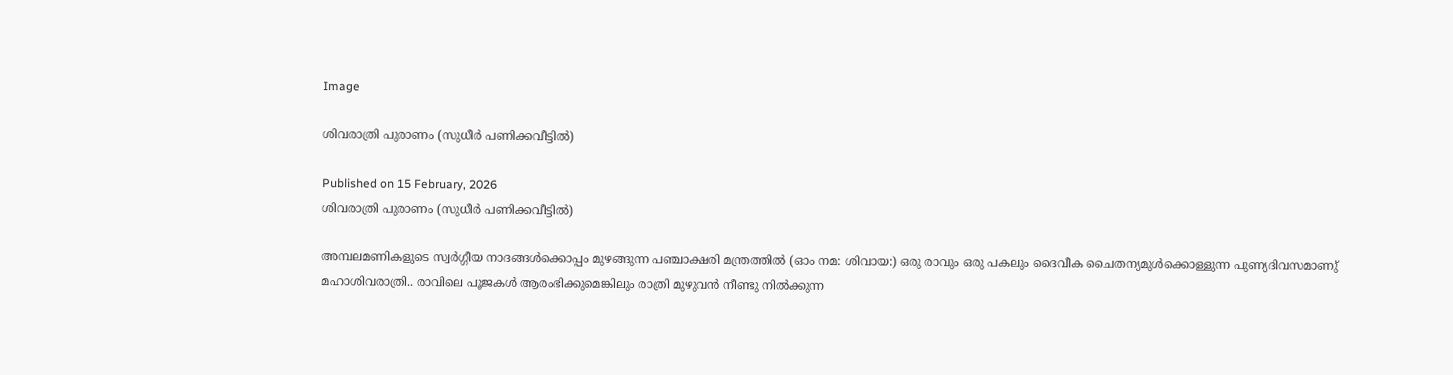Image

ശിവരാത്രി പുരാണം (സുധീര്‍ പണിക്കവീട്ടില്‍)

Published on 15 February, 2026
ശിവരാത്രി പുരാണം (സുധീര്‍ പണിക്കവീട്ടില്‍)

അമ്പലമണികളുടെ സ്വര്‍ഗ്ഗീയ നാദങ്ങള്‍ക്കൊപ്പം മുഴങ്ങുന്ന പഞ്ചാക്ഷരി മന്ത്രത്തില്‍ (ഓം നമ: ശിവായ:) ഒരു രാവും ഒരു പകലും ദൈവീക ചൈതന്യമുള്‍ക്കൊള്ളുന്ന പുണ്യദിവസമാണു് മഹാശിവരാത്രി.. രാവിലെ പൂജകള്‍ ആരംഭിക്കുമെങ്കിലും രാത്രി മുഴുവന്‍ നീണ്ടു നില്‍ക്കുന്ന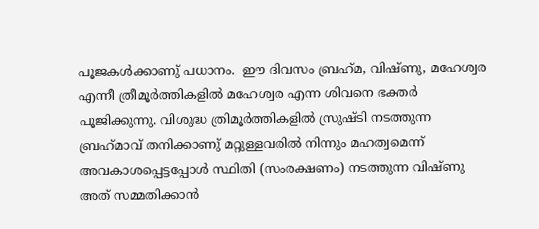പൂജകള്‍ക്കാണു് പധാനം.  ഈ ദിവസം ബ്രഹ്‌മ, വിഷ്ണു, മഹേശ്വര എന്നീ ത്രീമൂര്‍ത്തികളില്‍ മഹേശ്വര എന്ന ശിവനെ ഭക്തര്‍ പൂജിക്കുന്നു. വിശുദ്ധ ത്രിമൂര്‍ത്തികളില്‍ സ്രുഷ്ടി നടത്തുന്ന ബ്രഹ്‌മാവ് തനിക്കാണു് മറ്റുള്ളവരില്‍ നിന്നും മഹത്വമെന്ന് അവകാശപ്പെട്ടപ്പോള്‍ സ്ഥിതി (സംരക്ഷണം) നടത്തുന്ന വിഷ്ണു അത് സമ്മതിക്കാന്‍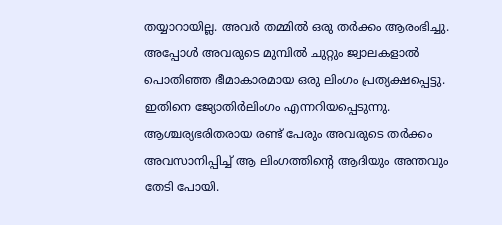തയ്യാറായില്ല. അവര്‍ തമ്മില്‍ ഒരു തര്‍ക്കം ആരംഭിച്ചു.  അപ്പോള്‍ അവരുടെ മുമ്പില്‍ ചുറ്റും ജ്വാലകളാല്‍ പൊതിഞ്ഞ ഭീമാകാരമായ ഒരു ലിംഗം പ്രത്യക്ഷപ്പെട്ടു. ഇതിനെ ജ്യോതിര്‍ലിംഗം എന്നറിയപ്പെടുന്നു. ആശ്ചര്യഭരിതരായ രണ്ട് പേരും അവരുടെ തര്‍ക്കം അവസാനിപ്പിച്ച് ആ ലിംഗത്തിന്റെ ആദിയും അന്തവും തേടി പോയി.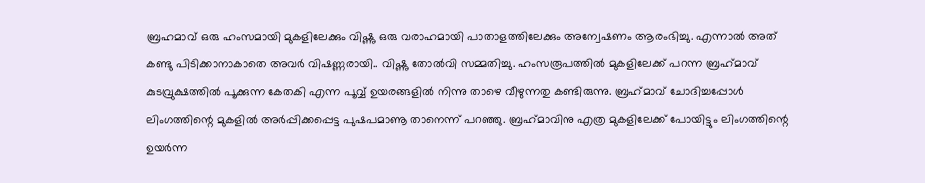ബ്രഹമാവ് ഒരു ഹംസമായി മുകളിലേക്കും വിഷ്ണു ഒരു വരാഹമായി പാതാളത്തിലേക്കും അന്വേഷണം ആരംഭിച്ചു. എന്നാല്‍ അത് കണ്ടു പിടിക്കാനാകാതെ അവര്‍ വിഷണ്ണരായി.. വിഷ്ണു തോല്‍വി സമ്മതിച്ചു. ഹംസരൂപത്തില്‍ മുകളിലേക്ക് പറന്ന ബ്രഹ്‌മാവ് കുടവ്രുക്ഷത്തില്‍ പൂക്കുന്ന കേതകി എന്ന പൂവ്വ് ഉയരങ്ങളില്‍ നിന്നു താഴെ വീഴുന്നതു കണ്ടിരുന്നു. ബ്രഹ്‌മാവ് ചോദിച്ചപ്പോള്‍ ലിംഗത്തിന്റെ മുകളില്‍ അര്‍പ്പിക്കപ്പെട്ട പുഷപമാണൂ താനെന്ന് പറഞ്ഞു. ബ്രഹ്‌മാവിനു എത്ര മുകളിലേക്ക് പോയിട്ടും ലിംഗത്തിന്റെ ഉയര്‍ന്ന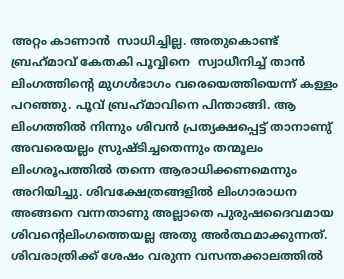അറ്റം കാണാന്‍  സാധിച്ചില്ല. അതുകൊണ്ട് ബ്രഹ്‌മാവ് കേതകി പൂവ്വിനെ  സ്വാധീനിച്ച് താന്‍ ലിംഗത്തിന്റെ മുഗള്‍ഭാഗം വരെയെത്തിയെന്ന് കള്ളം പറഞ്ഞു. പൂവ് ബ്രഹ്‌മാവിനെ പിന്താങ്ങി. ആ ലിംഗത്തില്‍ നിന്നും ശിവന്‍ പ്രത്യക്ഷപ്പെട്ട് താനാണു് അവരെയല്ലം സ്രുഷ്ടിച്ചതെന്നും തന്മൂലം ലിംഗരൂപത്തില്‍ തന്നെ ആരാധിക്കണമെന്നും അറിയിച്ചു. ശിവക്ഷേത്രങ്ങളില്‍ ലിംഗാരാധന അങ്ങനെ വന്നതാണു അല്ലാതെ പുരുഷദൈവമായ ശിവന്റെലിംഗത്തെയല്ല അതു അര്‍ത്ഥമാക്കുന്നത്. ശിവരാത്രിക്ക് ശേഷം വരുന്ന വസന്തക്കാലത്തില്‍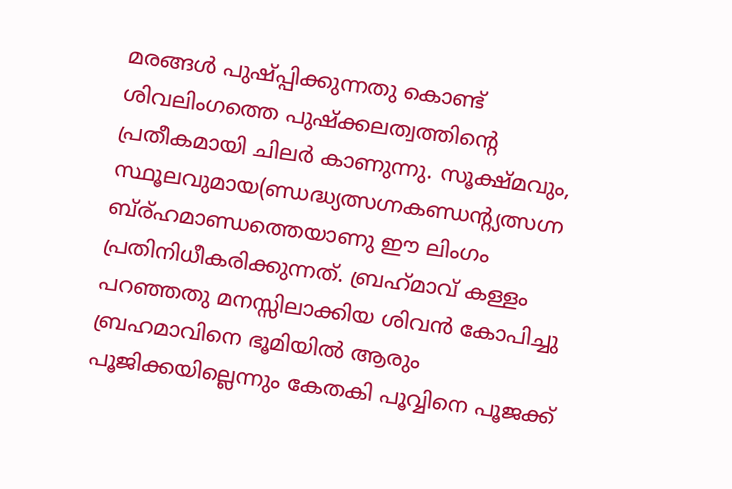മരങ്ങള്‍ പുഷ്പ്പിക്കുന്നതു കൊണ്ട് ശിവലിംഗത്തെ പുഷ്‌ക്കലത്വത്തിന്റെ പ്രതീകമായി ചിലര്‍ കാണുന്നു. സൂക്ഷ്മവും, സ്ഥൂലവുമായ(ണ്ഡദ്ധ്യത്സഗ്നകണ്ഡന്റ്യത്സഗ്ന ബ്ര്ഹമാണ്ഡത്തെയാണു ഈ ലിംഗം പ്രതിനിധീകരിക്കുന്നത്. ബ്രഹ്‌മാവ് കള്ളം പറഞ്ഞതു മനസ്സിലാക്കിയ ശിവന്‍ കോപിച്ചു ബ്രഹമാവിനെ ഭൂമിയില്‍ ആരും പൂജിക്കയില്ലെന്നും കേതകി പൂവ്വിനെ പൂജക്ക്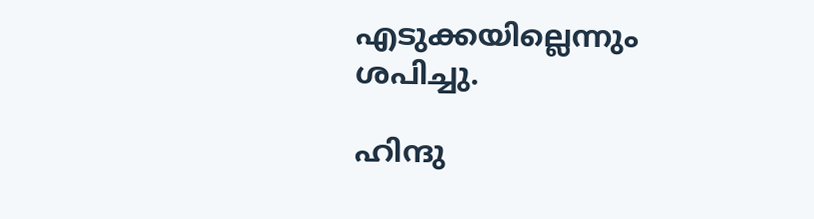എടുക്കയില്ലെന്നും ശപിച്ചു.

ഹിന്ദു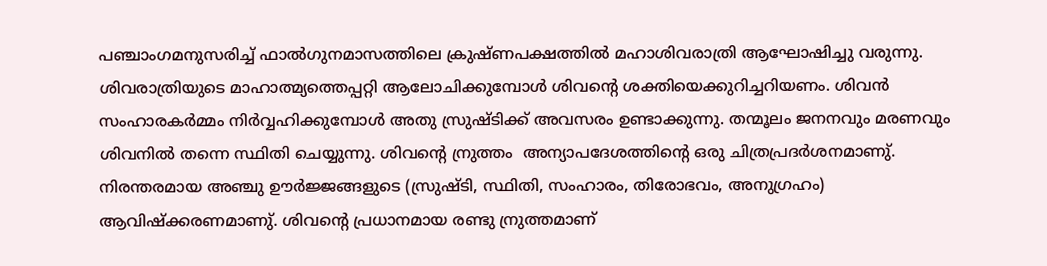പഞ്ചാംഗമനുസരിച്ച് ഫാല്‍ഗുനമാസത്തിലെ ക്രുഷ്ണപക്ഷത്തില്‍ മഹാശിവരാത്രി ആഘോഷിച്ചു വരുന്നു. ശിവരാത്രിയുടെ മാഹാത്മ്യത്തെപ്പറ്റി ആലോചിക്കുമ്പോള്‍ ശിവന്റെ ശക്തിയെക്കുറിച്ചറിയണം. ശിവന്‍ സംഹാരകര്‍മ്മം നിര്‍വ്വഹിക്കുമ്പോള്‍ അതു സ്രുഷ്ടിക്ക് അവസരം ഉണ്ടാക്കുന്നു. തന്മൂലം ജനനവും മരണവും ശിവനില്‍ തന്നെ സ്ഥിതി ചെയ്യുന്നു. ശിവന്റെ ന്രുത്തം  അന്യാപദേശത്തിന്റെ ഒരു ചിത്രപ്രദര്‍ശനമാണു്. നിരന്തരമായ അഞ്ചു ഊര്‍ജ്ജങ്ങളുടെ (സ്രുഷ്ടി, സ്ഥിതി, സംഹാരം, തിരോഭവം, അനുഗ്രഹം) ആവിഷ്‌ക്കരണമാണു്. ശിവന്റെ പ്രധാനമായ രണ്ടു ന്രുത്തമാണ്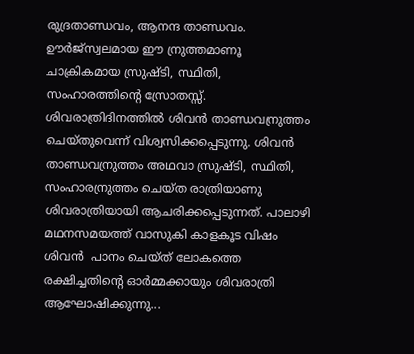രുദ്രതാണ്ഡവം, ആനന്ദ താണ്ഡവം. ഊര്‍ജ്‌സ്വലമായ ഈ ന്രുത്തമാണൂ ചാക്രികമായ സ്രുഷ്ടി, സ്ഥിതി, സംഹാരത്തിന്റെ സ്രോതസ്സ്. ശിവരാത്രിദിനത്തില്‍ ശിവന്‍ താണ്ഡവന്രുത്തം ചെയ്തുവെന്ന് വിശ്വസിക്കപ്പെടുന്നു. ശിവന്‍ താണ്ഡവന്രുത്തം അഥവാ സ്രുഷ്ടി, സ്ഥിതി, സംഹാരന്രുത്തം ചെയ്ത രാത്രിയാണു ശിവരാത്രിയായി ആചരിക്കപ്പെടുന്നത്. പാലാഴി മഥനസമയത്ത് വാസുകി കാളകൂട വിഷം ശിവന്‍  പാനം ചെയ്ത് ലോകത്തെ രക്ഷിച്ചതിന്റെ ഓര്‍മ്മക്കായും ശിവരാത്രി ആഘോഷിക്കുന്നു...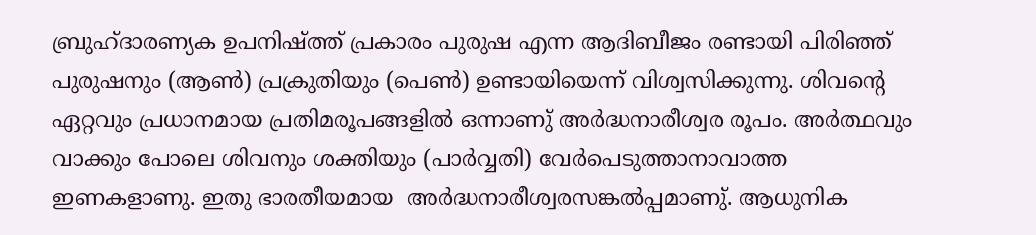ബ്രുഹ്ദാരണ്യക ഉപനിഷ്ത്ത് പ്രകാരം പുരുഷ എന്ന ആദിബീജം രണ്ടായി പിരിഞ്ഞ് പുരുഷനും (ആണ്‍) പ്രക്രുതിയും (പെണ്‍) ഉണ്ടായിയെന്ന് വിശ്വസിക്കുന്നു. ശിവന്റെ ഏറ്റവും പ്രധാനമായ പ്രതിമരൂപങ്ങളില്‍ ഒന്നാണു് അര്‍ദ്ധനാരീശ്വര രൂപം. അര്‍ത്ഥവും വാക്കും പോലെ ശിവനും ശക്തിയും (പാര്‍വ്വതി) വേര്‍പെടുത്താനാവാത്ത  ഇണകളാണു. ഇതു ഭാരതീയമായ  അര്‍ദ്ധനാരീശ്വരസങ്കല്‍പ്പമാണു്. ആധുനിക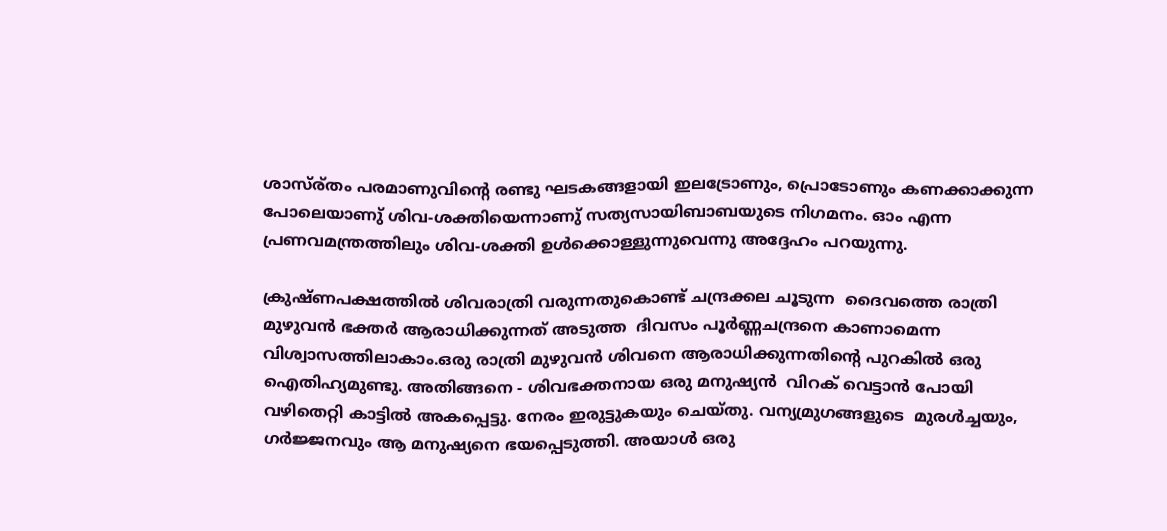ശാസ്ര്തം പരമാണുവിന്റെ രണ്ടു ഘടകങ്ങളായി ഇലട്രോണും, പ്രൊടോണും കണക്കാക്കുന്ന പോലെയാണു് ശിവ-ശക്തിയെന്നാണു് സത്യസായിബാബയുടെ നിഗമനം. ഓം എന്ന പ്രണവമന്ത്രത്തിലും ശിവ-ശക്തി ഉള്‍ക്കൊള്ളുന്നുവെന്നു അദ്ദേഹം പറയുന്നു.

ക്രുഷ്ണപക്ഷത്തില്‍ ശിവരാത്രി വരുന്നതുകൊണ്ട് ചന്ദ്രക്കല ചൂടുന്ന  ദൈവത്തെ രാത്രി മുഴുവന്‍ ഭക്തര്‍ ആരാധിക്കുന്നത് അടുത്ത  ദിവസം പൂര്‍ണ്ണചന്ദ്രനെ കാണാമെന്ന വിശ്വാസത്തിലാകാം.ഒരു രാത്രി മുഴുവന്‍ ശിവനെ ആരാധിക്കുന്നതിന്റെ പുറകില്‍ ഒരു ഐതിഹ്യമുണ്ടു. അതിങ്ങനെ - ശിവഭക്തനായ ഒരു മനുഷ്യന്‍  വിറക് വെട്ടാന്‍ പോയി വഴിതെറ്റി കാട്ടില്‍ അകപ്പെട്ടു. നേരം ഇരുട്ടുകയും ചെയ്തു. വന്യമ്രുഗങ്ങളുടെ  മുരള്‍ച്ചയും, ഗര്‍ജ്ജനവും ആ മനുഷ്യനെ ഭയപ്പെടുത്തി. അയാള്‍ ഒരു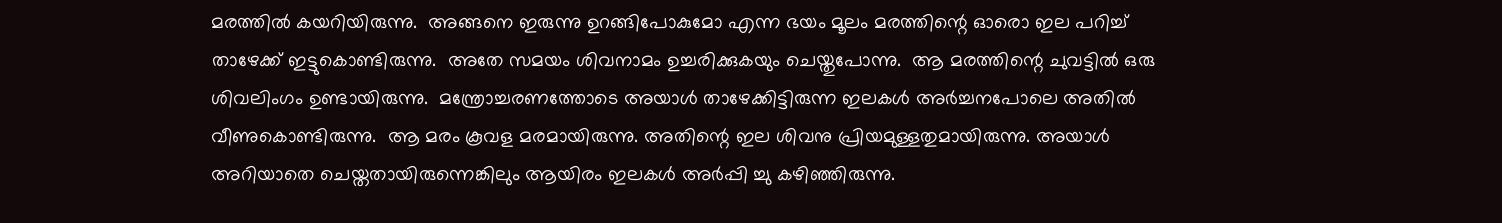മരത്തില്‍ കയറിയിരുന്നു.  അങ്ങനെ ഇരുന്നു ഉറങ്ങിപോകുമോ എന്ന ഭയം മൂലം മരത്തിന്റെ ഓരൊ ഇല പറിച്ച് താഴേക്ക് ഇട്ടുകൊണ്ടിരുന്നു.  അതേ സമയം ശിവനാമം ഉച്ചരിക്കുകയും ചെയ്തുപോന്നു.  ആ മരത്തിന്റെ ചുവട്ടില്‍ ഒരു ശിവലിംഗം ഉണ്ടായിരുന്നു.  മന്ത്രോച്ചരണത്തോടെ അയാള്‍ താഴേക്കിട്ടിരുന്ന ഇലകള്‍ അര്‍ച്ചനപോലെ അതില്‍ വീണുകൊണ്ടിരുന്നു.  ആ മരം കൂവള മരമായിരുന്നു. അതിന്റെ ഇല ശിവനു പ്രിയമുള്ളതുമായിരുന്നു. അയാള്‍ അറിയാതെ ചെയ്തതായിരുന്നെങ്കിലും ആയിരം ഇലകള്‍ അര്‍പ്പി ച്ചു കഴിഞ്ഞിരുന്നു.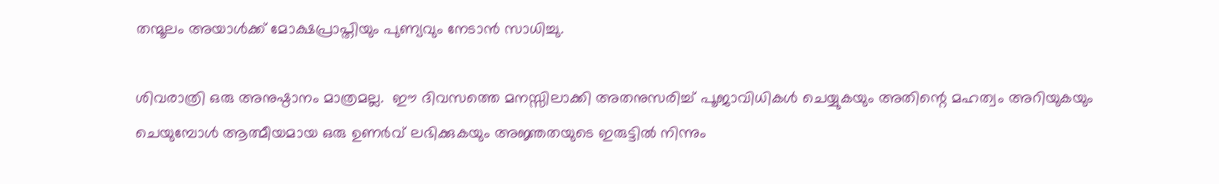തന്മൂലം അയാള്‍ക്ക് മോക്ഷപ്രാപ്തിയും പുണ്യവും നേടാന്‍ സാധിച്ചു.

ശിവരാത്രി ഒരു അനുഷ്ഠാനം മാത്രമല്ല.  ഈ ദിവസത്തെ മനസ്സിലാക്കി അതനുസരിച്ച് പൂജാവിധികള്‍ ചെയ്യുകയും അതിന്റെ മഹത്വം അറിയുകയും ചെയുമ്പോള്‍ ആത്മീയമായ ഒരു ഉണര്‍വ് ലഭിക്കുകയും അജ്ഞതയുടെ ഇരുട്ടില്‍ നിന്നും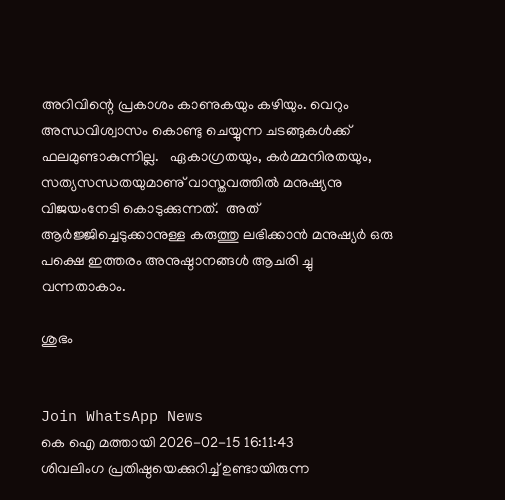അറിവിന്റെ പ്രകാശം കാണുകയും കഴിയും. വെറും അന്ധവിശ്വാസം കൊണ്ടു ചെയ്യുന്ന ചടങ്ങുകള്‍ക്ക് ഫലമുണ്ടാകുന്നില്ല.   ഏകാഗ്രതയും, കര്‍മ്മനിരതയും, സത്യസന്ധതയുമാണു് വാസ്തവത്തില്‍ മനുഷ്യനു വിജയംനേടി കൊടുക്കുന്നത്.  അത് ആര്‍ജ്ജിച്ചെടുക്കാനുള്ള കരുത്തു ലഭിക്കാന്‍ മനുഷ്യര്‍ ഒരു പക്ഷെ ഇത്തരം അനുഷ്ഠാനങ്ങള്‍ ആചരി ച്ചു  വന്നതാകാം.

ശുഭം


Join WhatsApp News
കെ ഐ മത്തായി 2026-02-15 16:11:43
ശിവലിംഗ പ്രതിഷ്ഠയെക്കുറിച്ച് ഉണ്ടായിരുന്ന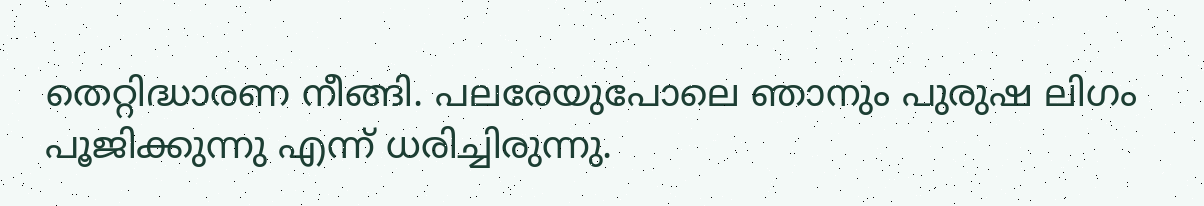തെറ്റിദ്ധാരണ നീങ്ങി. പലരേയുപോലെ ഞാനും പുരുഷ ലിഗം പൂജിക്കുന്നു എന്ന് ധരിച്ചിരുന്നു.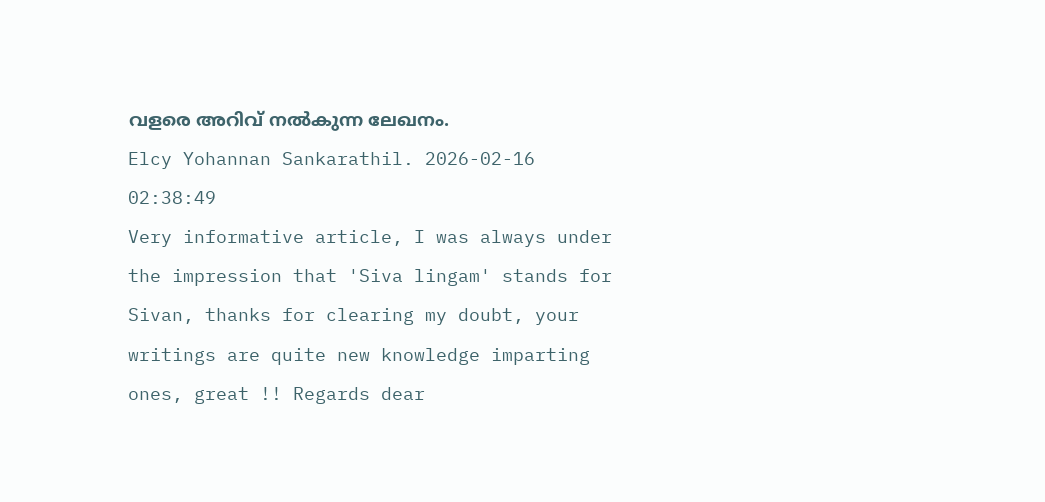വളരെ അറിവ് നൽകുന്ന ലേഖനം.
Elcy Yohannan Sankarathil. 2026-02-16 02:38:49
Very informative article, I was always under the impression that 'Siva lingam' stands for Sivan, thanks for clearing my doubt, your writings are quite new knowledge imparting ones, great !! Regards dear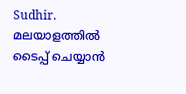Sudhir.
മലയാളത്തില്‍ ടൈപ്പ് ചെയ്യാന്‍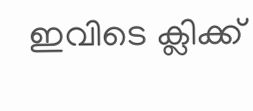ഇവിടെ ക്ലിക്ക്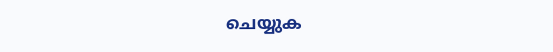ചെയ്യുക